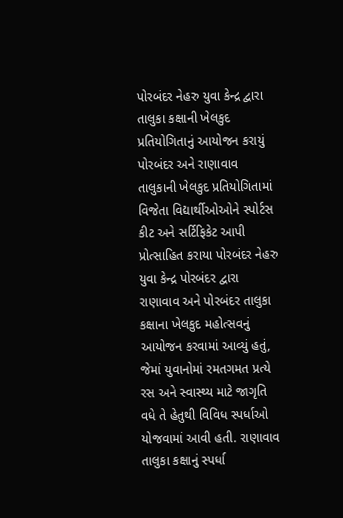પોરબંદર નેહરુ યુવા કેન્દ્ર દ્વારા તાલુકા કક્ષાની ખેલકુદ પ્રતિયોગિતાનું આયોજન કરાયું
પોરબંદર અને રાણાવાવ તાલુકાની ખેલકુદ પ્રતિયોગિતામાં વિજેતા વિદ્યાર્થીઓઓને સ્પોર્ટસ કીટ અને સર્ટિફિકેટ આપી પ્રોત્સાહિત કરાયા પોરબંદર નેહરુ યુવા કેન્દ્ર પોરબંદર દ્વારા રાણાવાવ અને પોરબંદર તાલુકા કક્ષાના ખેલકુદ મહોત્સવનું આયોજન કરવામાં આવ્યું હતું, જેમાં યુવાનોમાં રમતગમત પ્રત્યે રસ અને સ્વાસ્થ્ય માટે જાગૃતિ વધે તે હેતુથી વિવિધ સ્પર્ધાઓ યોજવામાં આવી હતી. રાણાવાવ તાલુકા કક્ષાનું સ્પર્ધા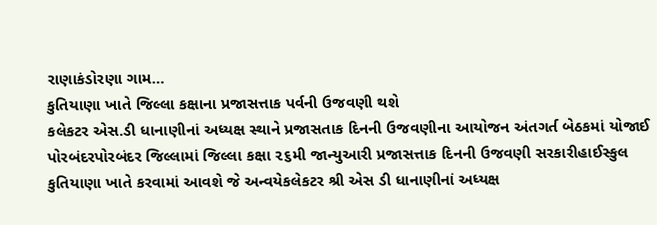રાણાકંડોરણા ગામ…
કુતિયાણા ખાતે જિલ્લા કક્ષાના પ્રજાસત્તાક પર્વની ઉજવણી થશે
કલેકટર એસ.ડી ધાનાણીનાં અધ્યક્ષ સ્થાને પ્રજાસતાક દિનની ઉજવણીના આયોજન અંતગર્ત બેઠકમાં યોજાઈ પોરબંદરપોરબંદર જિલ્લામાં જિલ્લા કક્ષા ૨૬મી જાન્યુઆરી પ્રજાસત્તાક દિનની ઉજવણી સરકારીહાઈસ્કુલ કુતિયાણા ખાતે કરવામાં આવશે જે અન્વયેકલેકટર શ્રી એસ ડી ધાનાણીનાં અધ્યક્ષ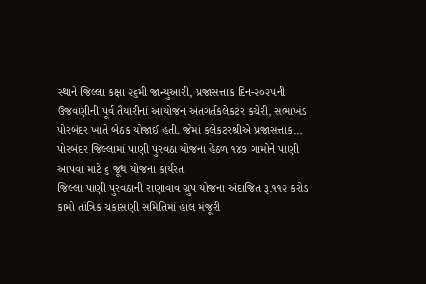સ્થાને જિલ્લા કક્ષા ૨૬મી જાન્યુઆરી, પ્રજાસત્તાક દિન-૨૦૨૫ની ઉજવણીની પૂર્વ તૈયારીનાં આયોજન અંતગર્તકલેકટર કચેરી, સભાખંડ પોરબંદર ખાતે બેઠક યોજાઈ હતી. જેમાં કલેકટરશ્રીએ પ્રજાસત્તાક…
પોરબંદર જિલ્લામાં પાણી પુરવઠા યોજના હેઠળ ૧૪૭ ગામોને પાણી આપવા માટે ૬ જૂથ યોજના કાર્યરત
જિલ્લા પાણી પુરવઠાની રાણાવાવ ગ્રુપ યોજના અંદાજિત રૂ.૧૧૨ કરોડ કામો તાંત્રિક ચકાસણી સમિતિમાં હાલ મંજૂરી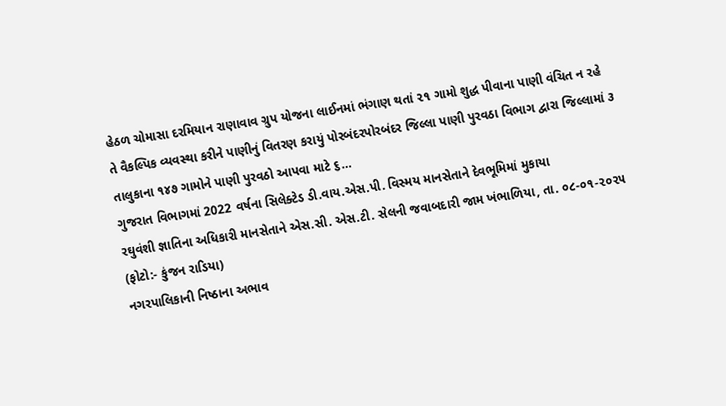હેઠળ ચોમાસા દરમિયાન રાણાવાવ ગ્રુપ યોજના લાઈનમાં ભંગાણ થતાં ૨૧ ગામો શુદ્ધ પીવાના પાણી વંચિત ન રહે તે વૈકલ્પિક વ્યવસ્થા કરીને પાણીનું વિતરણ કરાયું પોરબંદરપોરબંદર જિલ્લા પાણી પુરવઠા વિભાગ દ્વારા જિલ્લામાં ૩ તાલુકાના ૧૪૭ ગામોને પાણી પુરવઠો આપવા માટે ૬…
ગુજરાત વિભાગમાં 2022 વર્ષના સિલેક્ટેડ ડી.વાય.એસ.પી. વિસ્મય માનસેતાને દેવભૂમિમાં મુકાયા
રઘુવંશી જ્ઞાતિના અધિકારી માનસેતાને એસ.સી. એસ.ટી. સેલની જવાબદારી જામ ખંભાળિયા, તા. ૦૮-૦૧-૨૦૨૫ (ફોટો:- કુંજન રાડિયા)
નગરપાલિકાની નિષ્ઠાના અભાવ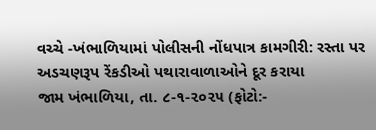વચ્ચે -ખંભાળિયામાં પોલીસની નોંધપાત્ર કામગીરી: રસ્તા પર અડચણરૂપ રેંકડીઓ પથારાવાળાઓને દૂર કરાયા
જામ ખંભાળિયા, તા. ૮-૧-૨૦૨૫ (ફોટો:-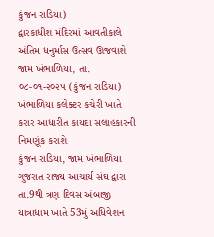કુંજન રાડિયા)
દ્વારકાધીશ મંદિરમાં આવતીકાલે અંતિમ ધનુર્માસ ઉત્સવ ઊજવાશે
જામ ખંભાળિયા, તા. ૦૮-૦૧-૨૦૨૫ (કુંજન રાડિયા)
ખંભાળિયા કલેક્ટર કચેરી ખાતે કરાર આધારીત કાયદા સલાહકારની નિમણૂંક કરાશે
કુંજન રાડિયા, જામ ખંભાળિયા
ગુજરાત રાજ્ય આચાર્ય સંઘ દ્વારા તા.9થી ત્રણ દિવસ અંબાજી યાત્રાધામ ખાતે 53મું અધિવેશન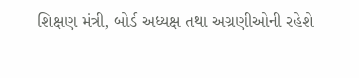શિક્ષણ મંત્રી, બોર્ડ અધ્યક્ષ તથા અગ્રણીઓની રહેશે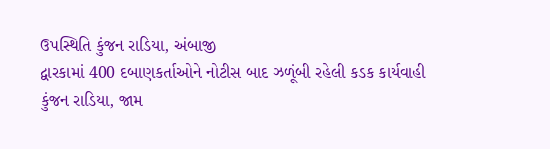ઉપસ્થિતિ કુંજન રાડિયા, અંબાજી
દ્વારકામાં 400 દબાણકર્તાઓને નોટીસ બાદ ઝળૂંબી રહેલી કડક કાર્યવાહી
કુંજન રાડિયા, જામ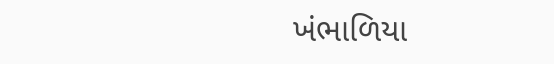ખંભાળિયા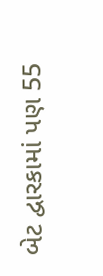બેટ દ્વારકામાં પણ 55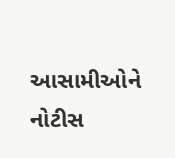આસામીઓને નોટીસ